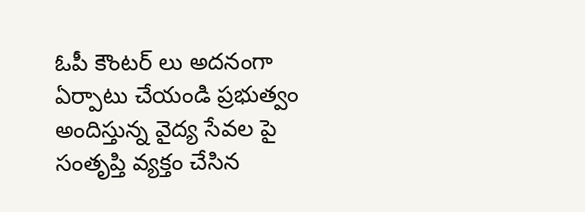ఓపీ కౌంటర్ లు అదనంగా ఏర్పాటు చేయండి ప్రభుత్వం అందిస్తున్న వైద్య సేవల పై సంతృప్తి వ్యక్తం చేసిన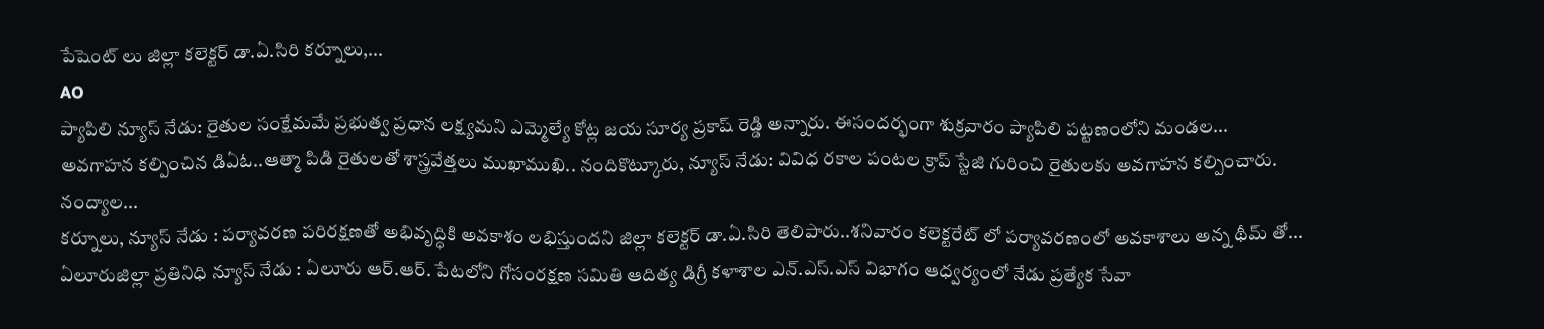పేషెంట్ లు జిల్లా కలెక్టర్ డా.ఏ.సిరి కర్నూలు,...
AO
ప్యాపిలి న్యూస్ నేడు: రైతుల సంక్షేమమే ప్రభుత్వ ప్రధాన లక్ష్యమని ఎమ్మెల్యే కోట్ల జయ సూర్య ప్రకాష్ రెడ్డి అన్నారు. ఈసందర్భంగా శుక్రవారం ప్యాపిలి పట్టణంలోని మండల...
అవగాహన కల్పించిన డిఏఓ..ఆత్మా పిడి రైతులతో శాస్త్రవేత్తలు ముఖాముఖి.. నందికొట్కూరు, న్యూస్ నేడు: వివిధ రకాల పంటల క్రాప్ స్టేజి గురించి రైతులకు అవగాహన కల్పించారు. నంద్యాల...
కర్నూలు, న్యూస్ నేడు : పర్యావరణ పరిరక్షణతో అభివృద్ధికి అవకాశం లభిస్తుందని జిల్లా కలెక్టర్ డా.ఏ.సిరి తెలిపారు..శనివారం కలెక్టరేట్ లో పర్యావరణంలో అవకాశాలు అన్న థీమ్ తో...
ఏలూరుజిల్లా ప్రతినిధి న్యూస్ నేడు : ఏలూరు ఆర్.ఆర్. పేటలోని గోసంరక్షణ సమితి ఆదిత్య డిగ్రీ కళాశాల ఎన్.ఎస్.ఎస్ విభాగం ఆధ్వర్యంలో నేడు ప్రత్యేక సేవా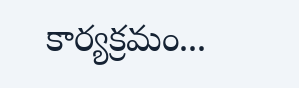కార్యక్రమం...